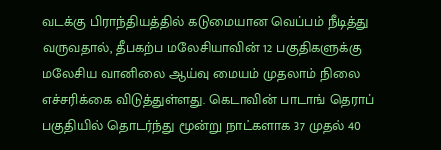வடக்கு பிராந்தியத்தில் கடுமையான வெப்பம் நீடித்து வருவதால், தீபகற்ப மலேசியாவின் 12 பகுதிகளுக்கு மலேசிய வானிலை ஆய்வு மையம் முதலாம் நிலை எச்சரிக்கை விடுத்துள்ளது. கெடாவின் பாடாங் தெராப் பகுதியில் தொடர்ந்து மூன்று நாட்களாக 37 முதல் 40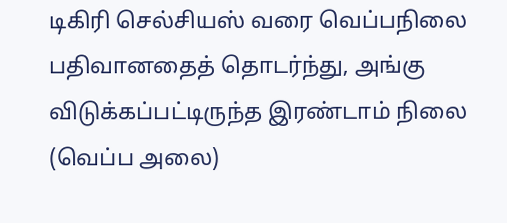டிகிரி செல்சியஸ் வரை வெப்பநிலை பதிவானதைத் தொடர்ந்து, அங்கு விடுக்கப்பட்டிருந்த இரண்டாம் நிலை (வெப்ப அலை)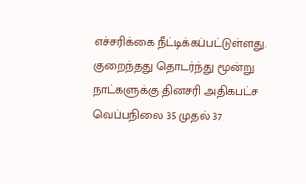எச்சரிக்கை நீட்டிக்கப்பட்டுள்ளது. குறைந்தது தொடர்ந்து மூன்று நாட்களுக்கு தினசரி அதிகபட்ச வெப்பநிலை 35 முதல் 37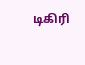டிகிரி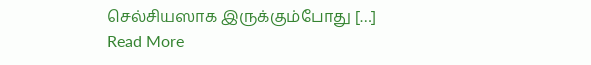செல்சியஸாக இருக்கும்போது […]
Read More